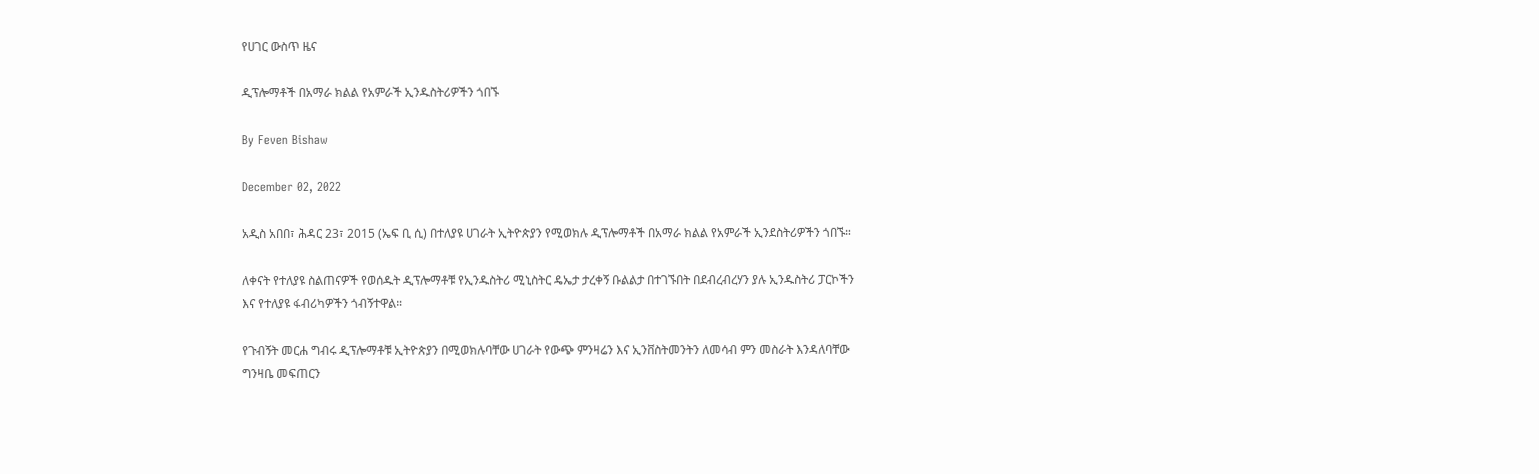የሀገር ውስጥ ዜና

ዲፕሎማቶች በአማራ ክልል የአምራች ኢንዱስትሪዎችን ጎበኙ

By Feven Bishaw

December 02, 2022

አዲስ አበበ፣ ሕዳር 23፣ 2015 (ኤፍ ቢ ሲ) በተለያዩ ሀገራት ኢትዮጵያን የሚወክሉ ዲፕሎማቶች በአማራ ክልል የአምራች ኢንደስትሪዎችን ጎበኙ።

ለቀናት የተለያዩ ስልጠናዎች የወሰዱት ዲፕሎማቶቹ የኢንዱስትሪ ሚኒስትር ዴኤታ ታረቀኝ ቡልልታ በተገኙበት በደብረብረሃን ያሉ ኢንዱስትሪ ፓርኮችን እና የተለያዩ ፋብሪካዎችን ጎብኝተዋል።

የጉብኝት መርሐ ግብሩ ዲፕሎማቶቹ ኢትዮጵያን በሚወክሉባቸው ሀገራት የውጭ ምንዛሬን እና ኢንቨስትመንትን ለመሳብ ምን መስራት እንዳለባቸው ግንዛቤ መፍጠርን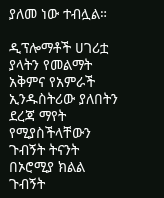ያለመ ነው ተብሏል።

ዲፕሎማቶች ሀገሪቷ ያላትን የመልማት አቅምና የአምራች ኢንዱስትሪው ያለበትን ደረጃ ማየት የሚያስችላቸውን ጉብኝት ትናንት በኦሮሚያ ክልል ጉብኝት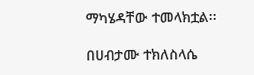ማካሄዳቸው ተመላክቷል፡፡

በሀብታሙ ተክለስላሴ